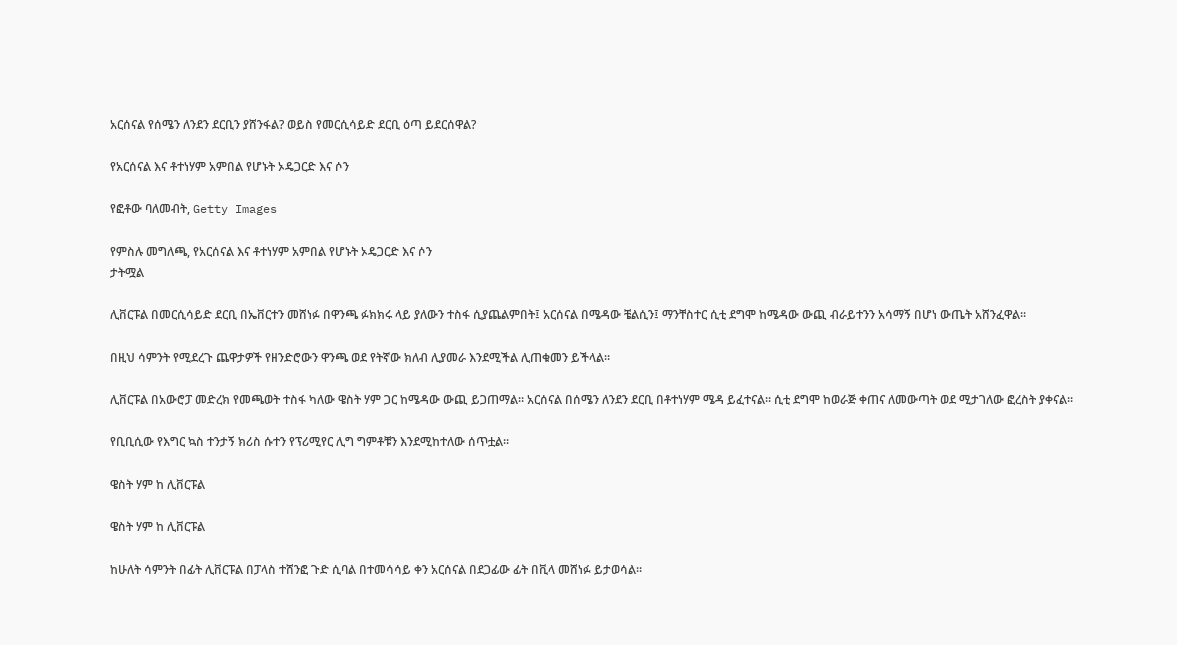አርሰናል የሰሜን ለንደን ደርቢን ያሸንፋል? ወይስ የመርሲሳይድ ደርቢ ዕጣ ይደርሰዋል?

የአርሰናል እና ቶተነሃም አምበል የሆኑት ኦዴጋርድ እና ሶን

የፎቶው ባለመብት, Getty Images

የምስሉ መግለጫ, የአርሰናል እና ቶተነሃም አምበል የሆኑት ኦዴጋርድ እና ሶን
ታትሟል

ሊቨርፑል በመርሲሳይድ ደርቢ በኤቨርተን መሸነፉ በዋንጫ ፉክክሩ ላይ ያለውን ተስፋ ሲያጨልምበት፤ አርሰናል በሜዳው ቼልሲን፤ ማንቸስተር ሲቲ ደግሞ ከሜዳው ውጪ ብራይተንን አሳማኝ በሆነ ውጤት አሸንፈዋል።

በዚህ ሳምንት የሚደረጉ ጨዋታዎች የዘንድሮውን ዋንጫ ወደ የትኛው ክለብ ሊያመራ እንደሚችል ሊጠቁመን ይችላል።

ሊቨርፑል በአውሮፓ መድረክ የመጫወት ተስፋ ካለው ዌስት ሃም ጋር ከሜዳው ውጪ ይጋጠማል። አርሰናል በሰሜን ለንደን ደርቢ በቶተነሃም ሜዳ ይፈተናል። ሲቲ ደግሞ ከወራጅ ቀጠና ለመውጣት ወደ ሚታገለው ፎረስት ያቀናል።

የቢቢሲው የእግር ኳስ ተንታኝ ክሪስ ሱተን የፕሪሚየር ሊግ ግምቶቹን እንደሚከተለው ሰጥቷል።

ዌስት ሃም ከ ሊቨርፑል

ዌስት ሃም ከ ሊቨርፑል

ከሁለት ሳምንት በፊት ሊቨርፑል በፓላስ ተሸንፎ ጉድ ሲባል በተመሳሳይ ቀን አርሰናል በደጋፊው ፊት በቪላ መሸነፉ ይታወሳል።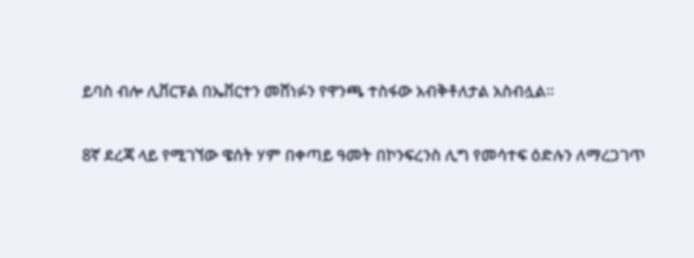ይባስ ብሎ ሊቨርፑል በኤቨርተን መሸነፉን የዋንጫ ተስፋው አብቅቶለታል አስብሏል።

8ኛ ደረጃ ላይ የሚገኘው ዌሰት ሃም በቀጣይ ዓመት በኮንፍረንስ ሊግ የመሳተፍ ዕድሉን ለማረጋገጥ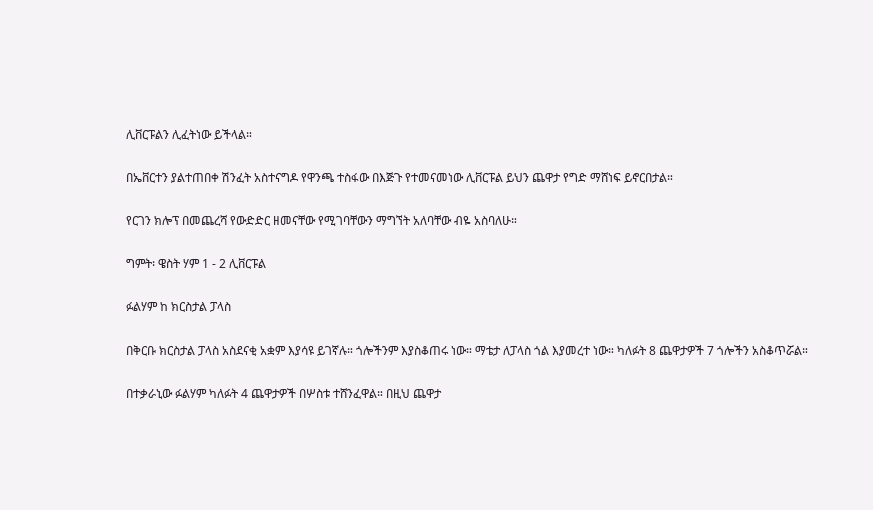ሊቨርፑልን ሊፈትነው ይችላል።

በኤቨርተን ያልተጠበቀ ሽንፈት አስተናግዶ የዋንጫ ተስፋው በእጅጉ የተመናመነው ሊቨርፑል ይህን ጨዋታ የግድ ማሸነፍ ይኖርበታል።

የርገን ክሎፕ በመጨረሻ የውድድር ዘመናቸው የሚገባቸውን ማግኘት አለባቸው ብዬ አስባለሁ።

ግምት፡ ዌስት ሃም 1 - 2 ሊቨርፑል

ፉልሃም ከ ክርስታል ፓላስ

በቅርቡ ክርስታል ፓላስ አስደናቂ አቋም እያሳዩ ይገኛሉ። ጎሎችንም እያስቆጠሩ ነው። ማቴታ ለፓላስ ጎል እያመረተ ነው። ካለፉት 8 ጨዋታዎች 7 ጎሎችን አስቆጥሯል።

በተቃራኒው ፉልሃም ካለፉት 4 ጨዋታዎች በሦስቱ ተሸንፈዋል። በዚህ ጨዋታ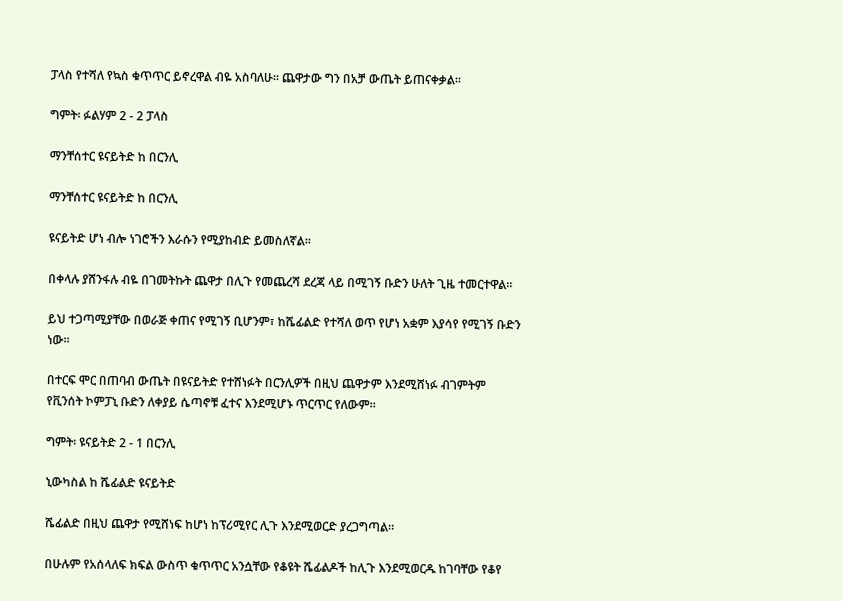ፓላስ የተሻለ የኳስ ቁጥጥር ይኖረዋል ብዬ አስባለሁ። ጨዋታው ግን በአቻ ውጤት ይጠናቀቃል።

ግምት፡ ፉልሃም 2 - 2 ፓላስ

ማንቸሰተር ዩናይትድ ከ በርንሊ

ማንቸሰተር ዩናይትድ ከ በርንሊ

ዩናይትድ ሆነ ብሎ ነገሮችን እራሱን የሚያከብድ ይመስለኛል።

በቀላሉ ያሸንፋሉ ብዬ በገመትኩት ጨዋታ በሊጉ የመጨረሻ ደረጃ ላይ በሚገኝ ቡድን ሁለት ጊዜ ተመርተዋል።

ይህ ተጋጣሚያቸው በወራጅ ቀጠና የሚገኝ ቢሆንም፣ ከሼፊልድ የተሻለ ወጥ የሆነ አቋም እያሳየ የሚገኝ ቡድን ነው።

በተርፍ ሞር በጠባብ ውጤት በዩናይትድ የተሸነፉት በርንሊዎች በዚህ ጨዋታም እንደሚሸነፉ ብገምትም የቪንሰት ኮምፓኒ ቡድን ለቀያይ ሴጣኖቹ ፈተና እንደሚሆኑ ጥርጥር የለውም።

ግምት፡ ዩናይትድ 2 - 1 በርንሊ

ኒውካስል ከ ሼፊልድ ዩናይትድ

ሼፊልድ በዚህ ጨዋታ የሚሸነፍ ከሆነ ከፕሪሚየር ሊጉ እንደሚወርድ ያረጋግጣል።

በሁሉም የአሰላለፍ ክፍል ውስጥ ቁጥጥር አንሷቸው የቆዩት ሼፊልዶች ከሊጉ እንደሚወርዱ ከገባቸው የቆየ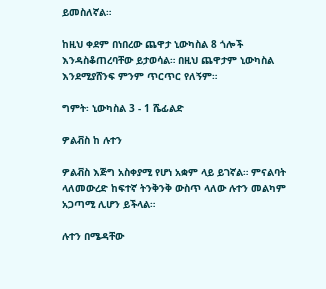ይመስለኛል።

ከዚህ ቀደም በነበረው ጨዋታ ኒውካስል 8 ጎሎች እንዳስቆጠረባቸው ይታወሳል። በዚህ ጨዋታም ኒውካስል እንደሚያሸንፍ ምንም ጥርጥር የለኝም።

ግምት፡ ኒውካስል 3 - 1 ሼፊልድ

ዎልቭስ ከ ሉተን

ዎልቭስ እጅግ አስቀያሚ የሆነ አቋም ላይ ይገኛል። ምናልባት ላለመውረድ ከፍተኛ ትንቅንቅ ውስጥ ላለው ሉተን መልካም አጋጣሚ ሊሆን ይችላል።

ሉተን በሜዳቸው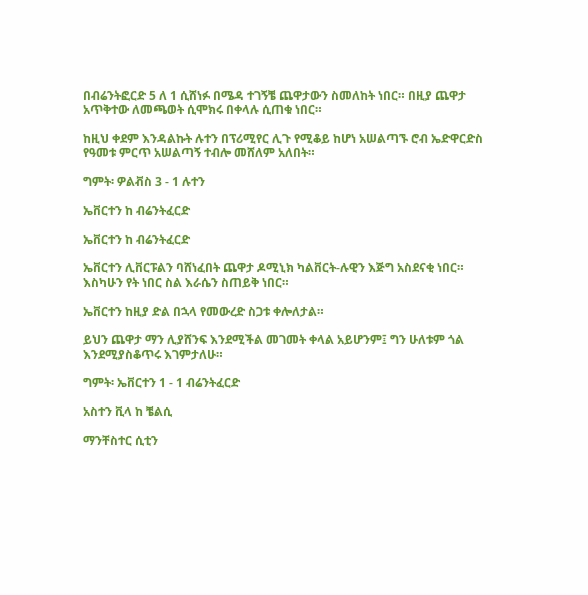በብሬንትፎርድ 5 ለ 1 ሲሸነፉ በሜዳ ተገኝቼ ጨዋታውን ስመለከት ነበር። በዚያ ጨዋታ አጥቅተው ለመጫወት ሲሞክሩ በቀላሉ ሲጠቁ ነበር።

ከዚህ ቀደም እንዳልኩት ሉተን በፕሪሚየር ሊጉ የሚቆይ ከሆነ አሠልጣኙ ሮብ ኤድዋርድስ የዓመቱ ምርጥ አሠልጣኝ ተብሎ መሸለም አለበት።

ግምት፡ ዎልቭስ 3 - 1 ሉተን

ኤቨርተን ከ ብሬንትፈርድ

ኤቨርተን ከ ብሬንትፈርድ

ኤቨርተን ሊቨርፑልን ባሸነፈበት ጨዋታ ዶሚኒክ ካልቨርት-ሉዊን እጅግ አስደናቂ ነበር። እስካሁን የት ነበር ስል እራሴን ስጠይቅ ነበር።

ኤቨርተን ከዚያ ድል በኋላ የመውረድ ስጋቱ ቀሎለታል።

ይህን ጨዋታ ማን ሊያሸንፍ እንደሚችል መገመት ቀላል አይሆንም፤ ግን ሁለቱም ጎል እንደሚያስቆጥሩ እገምታለሁ።

ግምት፡ ኤቨርተን 1 - 1 ብሬንትፈርድ

አስተን ቪላ ከ ቼልሲ

ማንቸስተር ሲቲን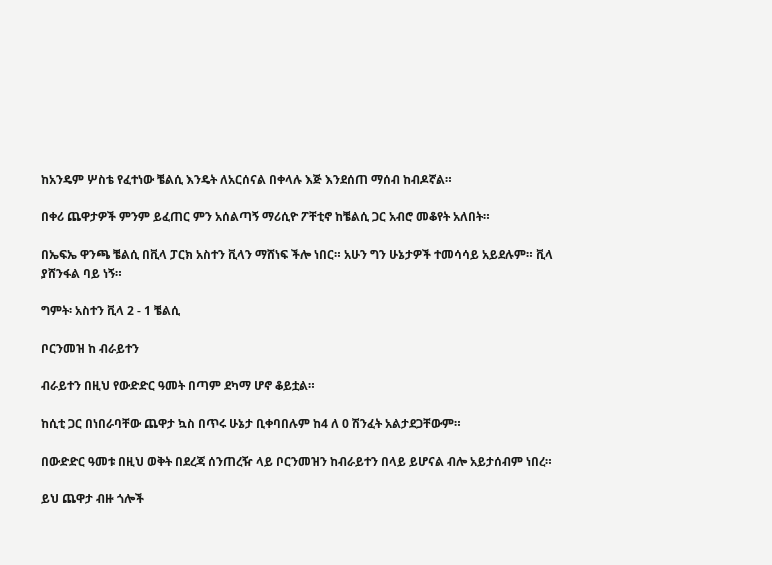ከአንዴም ሦስቴ የፈተነው ቼልሲ እንዴት ለአርሰናል በቀላሉ እጅ እንደሰጠ ማሰብ ከብዶኛል።

በቀሪ ጨዋታዎች ምንም ይፈጠር ምን አሰልጣኝ ማሪሲዮ ፖቸቲኖ ከቼልሲ ጋር አብሮ መቆየት አለበት።

በኤፍኤ ዋንጫ ቼልሲ በቪላ ፓርክ አስተን ቪላን ማሸነፍ ችሎ ነበር። አሁን ግን ሁኔታዎች ተመሳሳይ አይደሉም። ቪላ ያሸንፋል ባይ ነኝ።

ግምት፡ አስተን ቪላ 2 - 1 ቼልሲ

ቦርንመዝ ከ ብራይተን

ብራይተን በዚህ የውድድር ዓመት በጣም ደካማ ሆኖ ቆይቷል።

ከሲቲ ጋር በነበራባቸው ጨዋታ ኳስ በጥሩ ሁኔታ ቢቀባበሉም ከ4 ለ 0 ሽንፈት አልታደጋቸውም።

በውድድር ዓመቱ በዚህ ወቅት በደረጃ ሰንጠረዥ ላይ ቦርንመዝን ከብራይተን በላይ ይሆናል ብሎ አይታሰብም ነበረ።

ይህ ጨዋታ ብዙ ጎሎች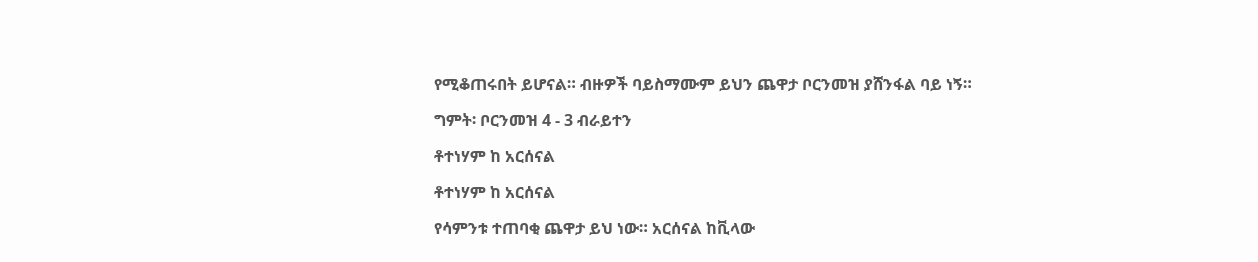የሚቆጠሩበት ይሆናል። ብዙዎች ባይስማሙም ይህን ጨዋታ ቦርንመዝ ያሸንፋል ባይ ነኝ።

ግምት፡ ቦርንመዝ 4 - 3 ብራይተን

ቶተነሃም ከ አርሰናል

ቶተነሃም ከ አርሰናል

የሳምንቱ ተጠባቂ ጨዋታ ይህ ነው። አርሰናል ከቪላው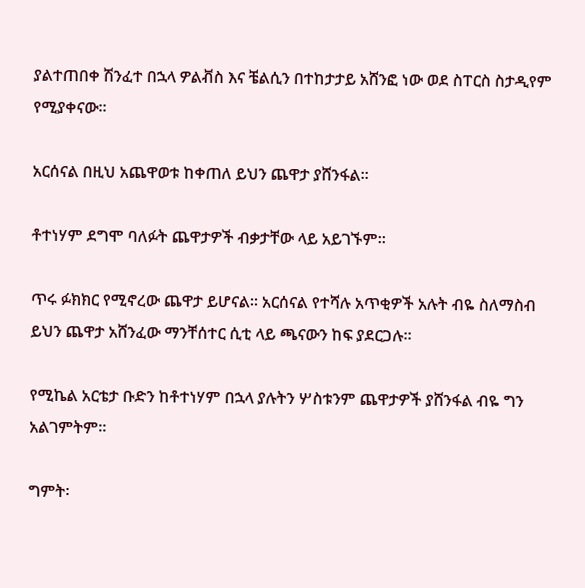ያልተጠበቀ ሽንፈተ በኋላ ዎልቭስ እና ቼልሲን በተከታታይ አሸንፎ ነው ወደ ስፐርስ ስታዲየም የሚያቀናው።

አርሰናል በዚህ አጨዋወቱ ከቀጠለ ይህን ጨዋታ ያሸንፋል።

ቶተነሃም ደግሞ ባለፉት ጨዋታዎች ብቃታቸው ላይ አይገኙም።

ጥሩ ፉክክር የሚኖረው ጨዋታ ይሆናል። አርሰናል የተሻሉ አጥቂዎች አሉት ብዬ ስለማስብ ይህን ጨዋታ አሸንፈው ማንቸሰተር ሲቲ ላይ ጫናውን ከፍ ያደርጋሉ።

የሚኬል አርቴታ ቡድን ከቶተነሃም በኋላ ያሉትን ሦስቱንም ጨዋታዎች ያሸንፋል ብዬ ግን አልገምትም።

ግምት፡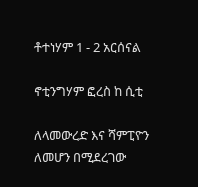ቶተነሃም 1 - 2 አርሰናል

ኖቲንግሃም ፎረስ ከ ሲቲ

ለላመውረድ እና ሻምፒዮን ለመሆን በሚደረገው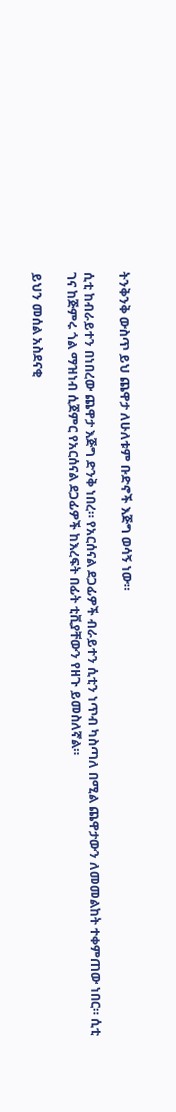ትንቅንቅ ውስጥ ይህ ጨዋታ ለሁለቱም ቡድኖች እጅግ ወሳኝ ነው።

ሲቲ ከብራይተን በነበረው ጨዋታ እጅግ ድንቅ ነበረ። የአርሰናል ደጋፊዎች ብራይተን ሲቲን ነጥብ ካስጣለ በሚል ጨዋታውን ለመመልከት ተቀምጠው ነበር። ሲቲ ገና ከጅምሩ ጎል ማዝነብ ሲጀምር የአርሰናል ደጋፊዎች ከእረፍት በፊት ቲቪያቸውን የዘጉ ይመስለኛል።

ይህን መሰል አስደናቂ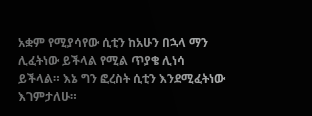አቋም የሚያሳየው ሲቲን ከአሁን በኋላ ማን ሊፈትነው ይችላል የሚል ጥያቄ ሊነሳ ይችላል። እኔ ግን ፎረስት ሲቲን እንደሚፈትነው እገምታለሁ።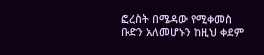ፎረስት በሜዳው የሚቀመስ ቡድን አለመሆኑን ከዚህ ቀደም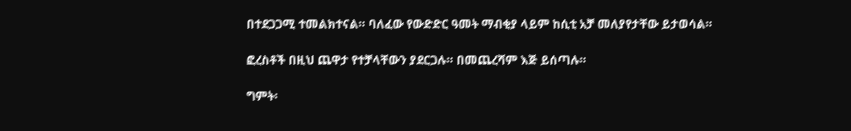በተደጋጋሚ ተመልክተናል። ባለፈው የውድድር ዓመት ማብቂያ ላይም ከሲቲ አቻ መለያየታቸው ይታወሳል።

ፎረስቶች በዚህ ጨዋታ የተቻላቸውን ያደርጋሉ። በመጨረሻም እጅ ይሰጣሉ።

ግምት፡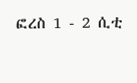ፎረስ 1 - 2 ሲቲ